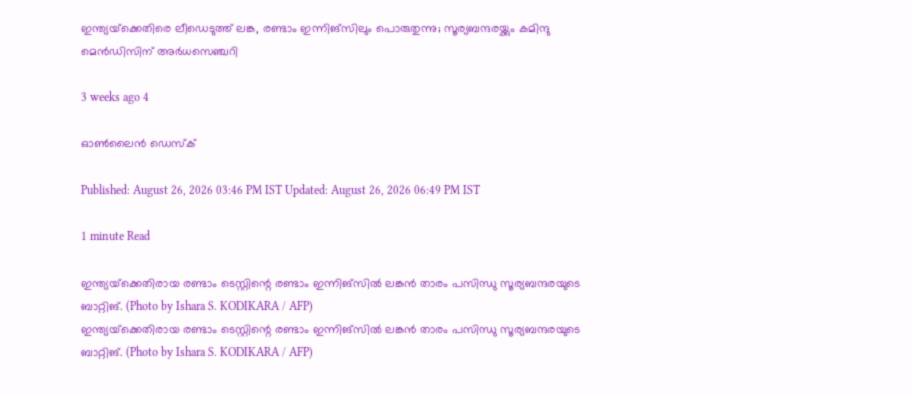ഇന്ത്യയ്‌ക്കെതിരെ ലീഡെടുത്ത് ലങ്ക, രണ്ടാം ഇന്നിങ്സിലും പൊരുതുന്നു; സൂര്യബന്ദരയ്ക്കും കമിന്ദു മെൻഡിസിന് അർധസെഞ്ചറി

3 weeks ago 4

ഓൺലൈൻ ഡെസ്‌ക്

Published: August 26, 2026 03:46 PM IST Updated: August 26, 2026 06:49 PM IST

1 minute Read

ഇന്ത്യയ്‌ക്കെതിരായ രണ്ടാം ടെസ്റ്റിന്റെ രണ്ടാം ഇന്നിങ്സിൽ ലങ്കൻ താരം പസിന്ധു സൂര്യബന്ദരയുടെ ബാറ്റിങ്. (Photo by Ishara S. KODIKARA / AFP)
ഇന്ത്യയ്‌ക്കെതിരായ രണ്ടാം ടെസ്റ്റിന്റെ രണ്ടാം ഇന്നിങ്സിൽ ലങ്കൻ താരം പസിന്ധു സൂര്യബന്ദരയുടെ ബാറ്റിങ്. (Photo by Ishara S. KODIKARA / AFP)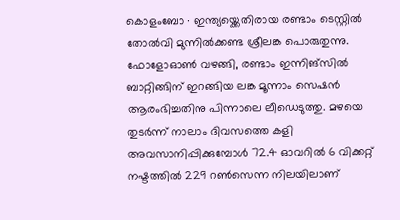കൊളംബോ ∙ ഇന്ത്യയ്ക്കെതിരായ രണ്ടാം ടെസ്റ്റിൽ തോൽവി മുന്നിൽക്കണ്ട ശ്രീലങ്ക പൊരുതുന്നു. ഫോളോഓൺ വഴങ്ങി, രണ്ടാം ഇന്നിങ്സിൽ ബാറ്റിങ്ങിന് ഇറങ്ങിയ ലങ്ക മൂന്നാം സെഷൻ ആരംഭിച്ചതിനു പിന്നാലെ ലീഡെടുത്തു. മഴയെ തുടർന്ന് നാലാം ദിവസത്തെ കളി അവസാനിപ്പിക്കുമ്പോൾ 72.4 ഓവറിൽ 6 വിക്കറ്റ് നഷ്ടത്തിൽ 229 റൺസെന്ന നിലയിലാണ്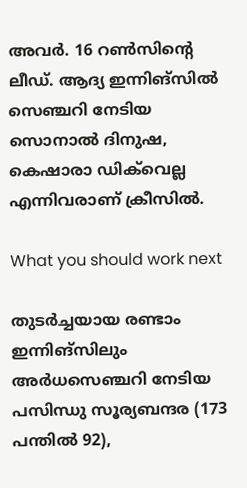അവർ. 16 റൺസിന്റെ ലീഡ്. ആദ്യ ഇന്നിങ്സിൽ സെഞ്ചറി നേടിയ സൊനാൽ ദിനുഷ, കെഷാരാ ഡിക്‌വെല്ല എന്നിവരാണ് ക്രീസിൽ.

What you should work next

തുടർച്ചയായ രണ്ടാം ഇന്നിങ്സിലും അർധസെഞ്ചറി നേടിയ പസിന്ധു സൂര്യബന്ദര (173 പന്തിൽ 92),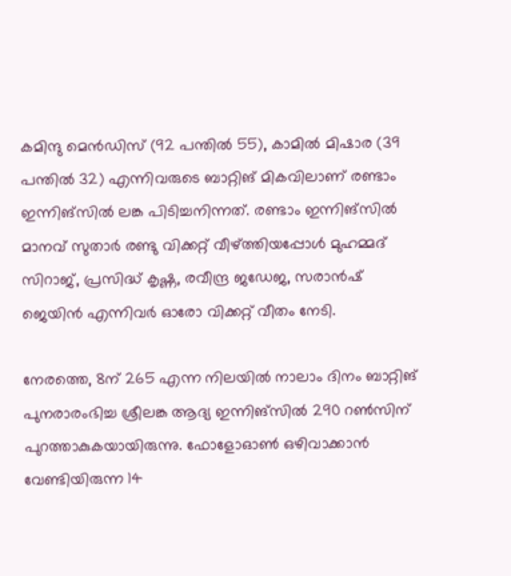കമിന്ദു മെൻഡിസ് (92 പന്തിൽ 55), കാമിൽ മിഷാര (39 പന്തിൽ 32) എന്നിവരുടെ ബാറ്റിങ് മികവിലാണ് രണ്ടാം ഇന്നിങ്സിൽ ലങ്ക പിടിച്ചനിന്നത്. രണ്ടാം ഇന്നിങ്സിൽ മാനവ് സുതാർ രണ്ടു വിക്കറ്റ് വീഴ്ത്തിയപ്പോൾ മുഹമ്മദ് സിറാജ്, പ്രസിദ്ധ് കൃഷ്ണ, രവീന്ദ്ര ജഡേജ, സരാൻഷ് ജെയിൻ എന്നിവർ ഓരോ വിക്കറ്റ് വീതം നേടി.

നേരത്തെ, 8ന് 265 എന്ന നിലയിൽ നാലാം ദിനം ബാറ്റിങ് പുനരാരംഭിച്ച ശ്രീലങ്ക ആദ്യ ഇന്നിങ്സിൽ 290 റൺസിന് പുറത്താകുകയായിരുന്നു. ഫോളോഓൺ ഒഴിവാക്കാൻ വേണ്ടിയിരുന്ന 14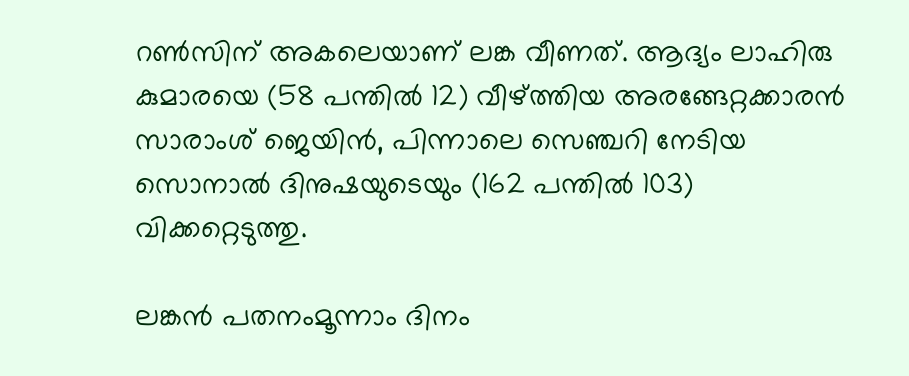റൺസിന് അകലെയാണ് ലങ്ക വീണത്. ആദ്യം ലാഹിരു കുമാരയെ (58 പന്തിൽ 12) വീഴ്ത്തിയ അരങ്ങേറ്റക്കാരൻ സാരാംശ് ജെയിൻ, പിന്നാലെ സെഞ്ചറി നേടിയ സൊനാൽ ദിനുഷയുടെയും (162 പന്തിൽ 103) വിക്കറ്റെടുത്തു.

ലങ്കൻ പതനംമൂന്നാം ദിനം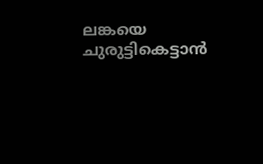ലങ്കയെ ചുരുട്ടികെട്ടാൻ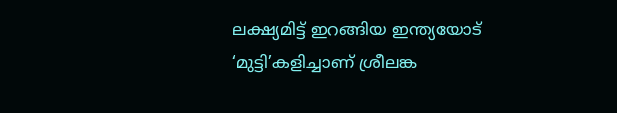ലക്ഷ്യമിട്ട് ഇറങ്ങിയ ഇന്ത്യയോട് ‘മുട്ടി’കളിച്ചാണ് ശ്രീലങ്ക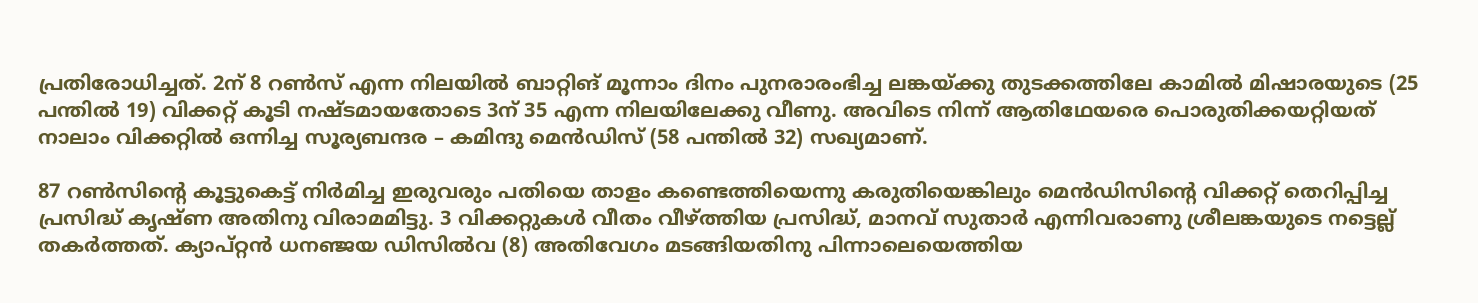പ്രതിരോധിച്ചത്. 2ന് 8 റൺസ് എന്ന നിലയിൽ ബാറ്റിങ് മൂന്നാം ദിനം പുനരാരംഭിച്ച ലങ്കയ്ക്കു തുടക്കത്തിലേ കാമിൽ മിഷാരയുടെ (25 പന്തിൽ 19) വിക്കറ്റ് കൂടി നഷ്ടമായതോടെ 3ന് 35 എന്ന നിലയിലേക്കു വീണു. അവിടെ നിന്ന് ആതിഥേയരെ പൊരുതിക്കയറ്റിയത് നാലാം വിക്കറ്റിൽ ഒന്നിച്ച സൂര്യബന്ദര – കമിന്ദു മെൻഡിസ് (58 പന്തിൽ 32) സഖ്യമാണ്.

87 റൺസിന്റെ കൂട്ടുകെട്ട് നിർമിച്ച ഇരുവരും പതിയെ താളം കണ്ടെത്തിയെന്നു കരുതിയെങ്കിലും മെൻഡിസിന്റെ വിക്കറ്റ് തെറിപ്പിച്ച പ്രസിദ്ധ് കൃഷ്ണ അതിനു വിരാമമിട്ടു. 3 വിക്കറ്റുകൾ വീതം വീഴ്ത്തിയ പ്രസിദ്ധ്, മാനവ് സുതാർ എന്നിവരാണു ശ്രീലങ്കയുടെ നട്ടെല്ല് തകർത്തത്. ക്യാപ്റ്റൻ ധനഞ്ജയ ഡിസിൽവ (8) അതിവേഗം മടങ്ങിയതിനു പിന്നാലെയെത്തിയ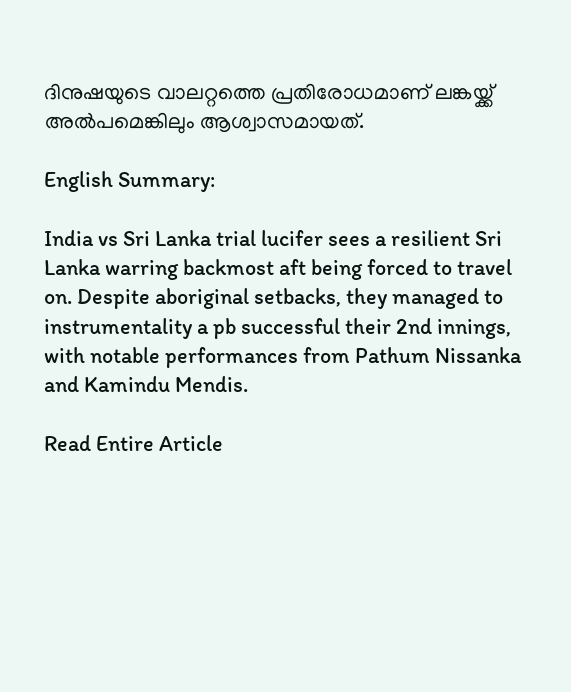ദിനുഷയുടെ വാലറ്റത്തെ പ്രതിരോധമാണ് ലങ്കയ്ക്ക് അൽപമെങ്കിലും ആശ്വാസമായത്.

English Summary:

India vs Sri Lanka trial lucifer sees a resilient Sri Lanka warring backmost aft being forced to travel on. Despite aboriginal setbacks, they managed to instrumentality a pb successful their 2nd innings, with notable performances from Pathum Nissanka and Kamindu Mendis.

Read Entire Article